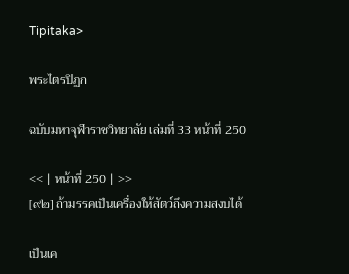Tipitaka>

พระไตรปิฏก

ฉบับมหาจุฬาราชวิทยาลัย เล่มที่ 33 หน้าที่ 250

<< | หน้าที่ 250 | >>
[๙๒] ถ้ามรรคเป็นเครื่องให้สัตว์ถึงความสงบได้

เป็นเค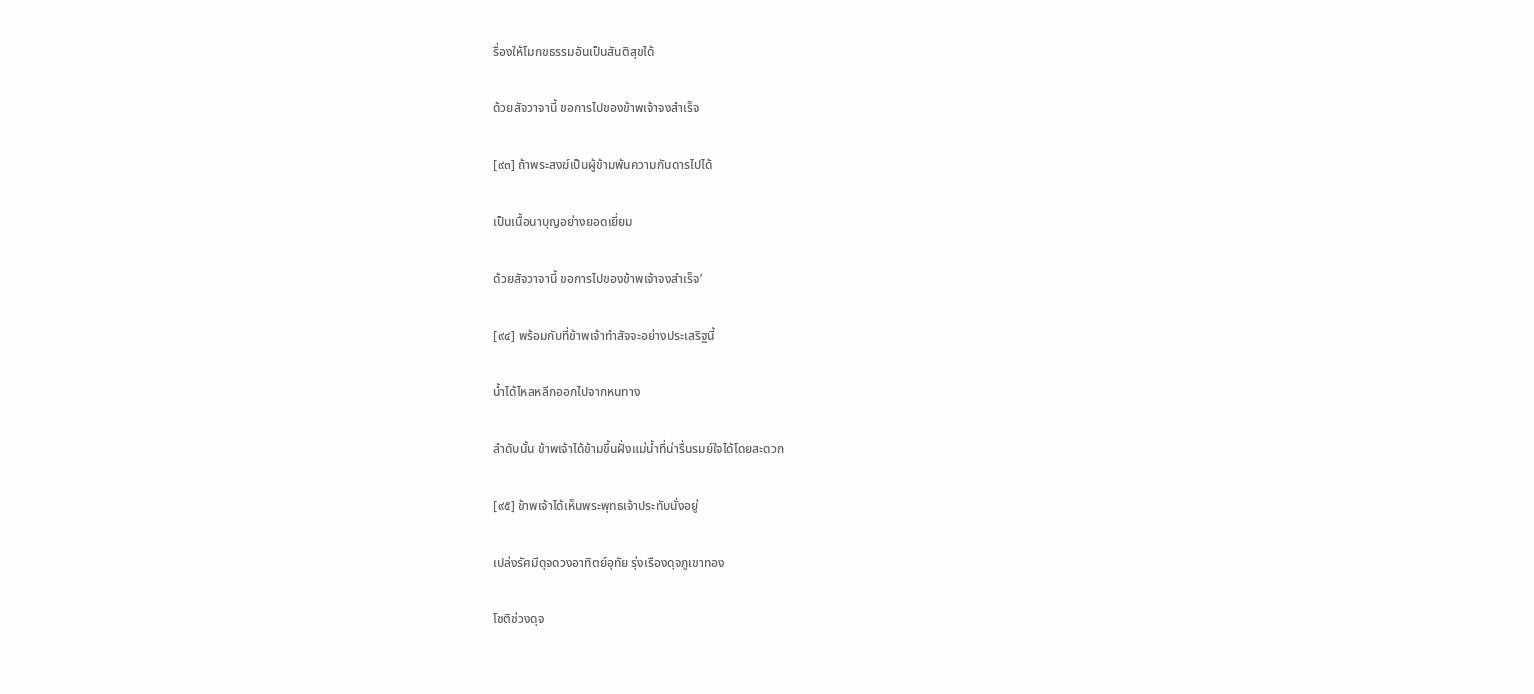รื่องให้โมกขธรรมอันเป็นสันติสุขได้

ด้วยสัจวาจานี้ ขอการไปของข้าพเจ้าจงสำเร็จ

[๙๓] ถ้าพระสงฆ์เป็นผู้ข้ามพ้นความกันดารไปได้

เป็นเนื้อนาบุญอย่างยอดเยี่ยม

ด้วยสัจวาจานี้ ขอการไปของข้าพเจ้าจงสำเร็จ’

[๙๔] พร้อมกับที่ข้าพเจ้าทำสัจจะอย่างประเสริฐนี้

น้ำได้ไหลหลีกออกไปจากหนทาง

ลำดับนั้น ข้าพเจ้าได้ข้ามขึ้นฝั่งแม่น้ำที่น่ารื่นรมย์ใจได้โดยสะดวก

[๙๕] ข้าพเจ้าได้เห็นพระพุทธเจ้าประทับนั่งอยู่

เปล่งรัศมีดุจดวงอาทิตย์อุทัย รุ่งเรืองดุจภูเขาทอง

โชติช่วงดุจ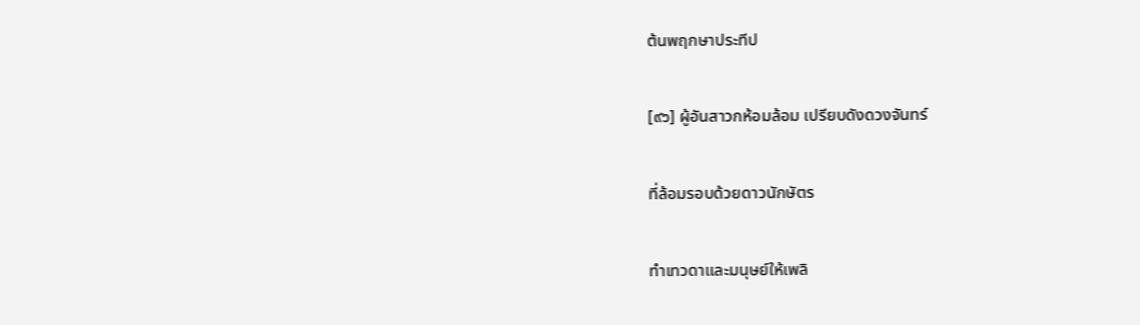ต้นพฤกษาประทีป

[๙๖] ผู้อันสาวกห้อมล้อม เปรียบดังดวงจันทร์

ที่ล้อมรอบด้วยดาวนักษัตร

ทำเทวดาและมนุษย์ให้เพลิ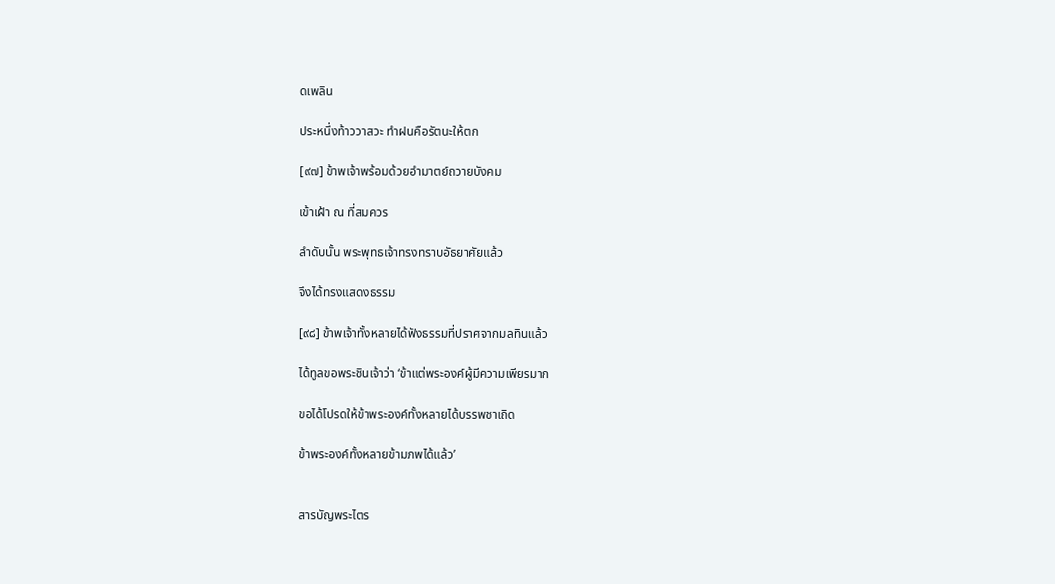ดเพลิน

ประหนึ่งท้าววาสวะ ทำฝนคือรัตนะให้ตก

[๙๗] ข้าพเจ้าพร้อมด้วยอำมาตย์ถวายบังคม

เข้าเฝ้า ณ ที่สมควร

ลำดับนั้น พระพุทธเจ้าทรงทราบอัธยาศัยแล้ว

จึงได้ทรงแสดงธรรม

[๙๘] ข้าพเจ้าทั้งหลายได้ฟังธรรมที่ปราศจากมลทินแล้ว

ได้ทูลขอพระชินเจ้าว่า ‘ข้าแต่พระองค์ผู้มีความเพียรมาก

ขอได้โปรดให้ข้าพระองค์ทั้งหลายได้บรรพชาเถิด

ข้าพระองค์ทั้งหลายข้ามภพได้แล้ว’


สารบัญพระไตร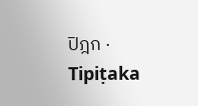ปิฎก · Tipiṭaka